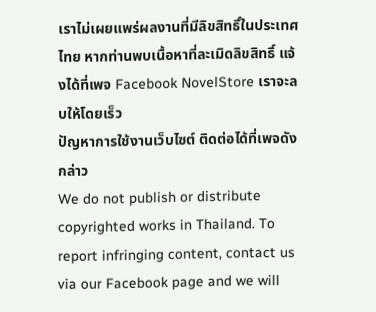เราไม่เผยแพร่ผลงานที่มีลิขสิทธิ์ในประเทศไทย หากท่านพบเนื้อหาที่ละเมิดลิขสิทธิ์ แจ้งได้ที่เพจ Facebook NovelStore เราจะลบให้โดยเร็ว
ปัญหาการใช้งานเว็บไซต์ ติดต่อได้ที่เพจดังกล่าว
We do not publish or distribute copyrighted works in Thailand. To report infringing content, contact us via our Facebook page and we will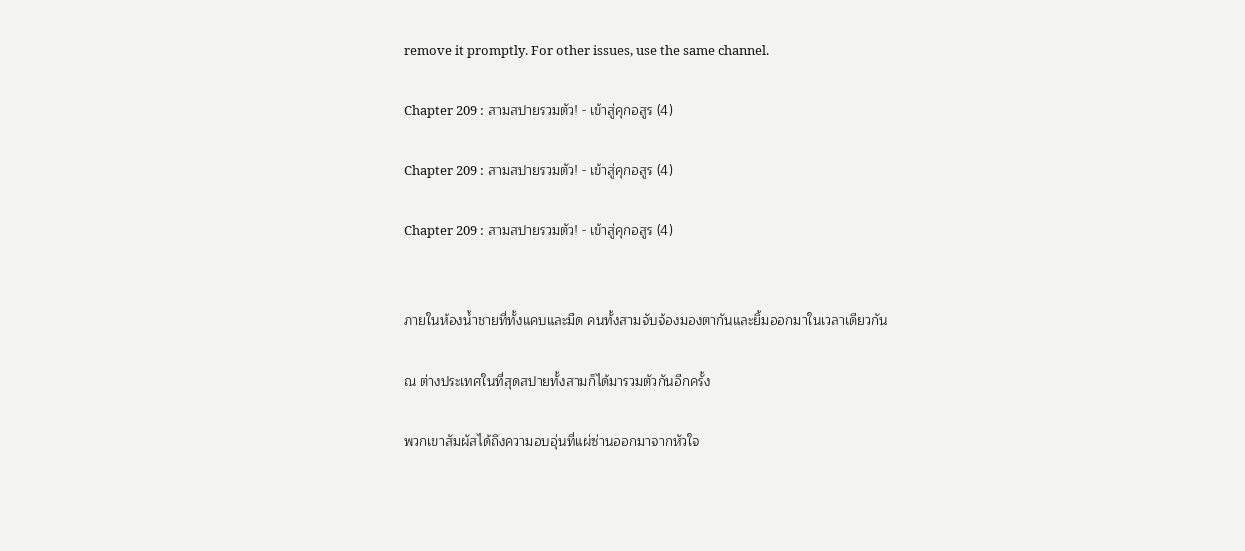remove it promptly. For other issues, use the same channel.

Chapter 209 : สามสปายรวมตัว! - เข้าสู่คุกอสูร (4)

Chapter 209 : สามสปายรวมตัว! - เข้าสู่คุกอสูร (4)

Chapter 209 : สามสปายรวมตัว! - เข้าสู่คุกอสูร (4)


ภายในห้องน้ำชายที่ทั้งแคบและมืด คนทั้งสามจับจ้องมองตากันและยิ้มออกมาในเวลาเดียวกัน

ณ ต่างประเทศในที่สุดสปายทั้งสามก็ได้มารวมตัวกันอีกครั้ง

พวกเขาสัมผัสได้ถึงความอบอุ่นที่แผ่ซ่านออกมาจากหัวใจ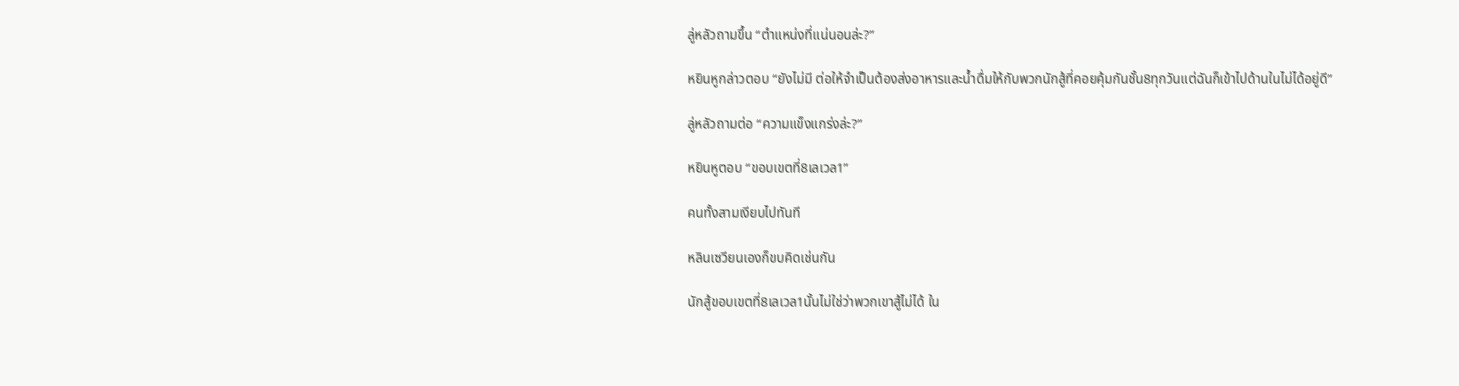ลู่หลัวถามขึ้น “ตำแหน่งที่แน่นอนล่ะ?”

หยินหูกล่าวตอบ “ยังไม่มี ต่อให้จำเป็นต้องส่งอาหารและน้ำดื่มให้กับพวกนักสู้ที่คอยคุ้มกันชั้น8ทุกวันแต่ฉันก็เข้าไปด้านในไม่ได้อยู่ดี”

ลู่หลัวถามต่อ “ความแข็งแกร่งล่ะ?”

หยินหูตอบ “ขอบเขตที่8เลเวล1”

คนทั้งสามเงียบไปทันที

หลินเซวียนเองก็ขบคิดเช่นกัน

นักสู้ขอบเขตที่8เลเวล1นั้นไม่ใช่ว่าพวกเขาสู้ไม่ได้ ใน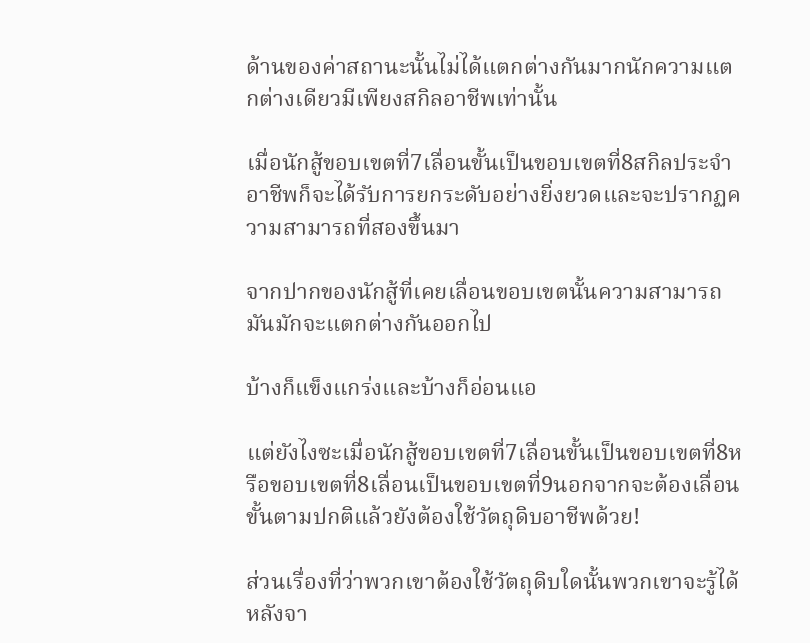ด้านของค่าสถานะนั้นไม่ได้แตกต่างกันมากนักความแตกต่างเดียวมีเพียงสกิลอาชีพเท่านั้น

เมื่อนักสู้ขอบเขตที่7เลื่อนขั้นเป็นขอบเขตที่8สกิลประจำอาชีพก็จะได้รับการยกระดับอย่างยิ่งยวดและจะปรากฏความสามารถที่สองขึ้นมา

จากปากของนักสู้ที่เคยเลื่อนขอบเขตนั้นความสามารถมันมักจะแตกต่างกันออกไป

บ้างก็แข็งแกร่งและบ้างก็อ่อนแอ

แต่ยังไงซะเมื่อนักสู้ขอบเขตที่7เลื่อนขั้นเป็นขอบเขตที่8หรือขอบเขตที่8เลื่อนเป็นขอบเขตที่9นอกจากจะต้องเลื่อนขั้นตามปกติแล้วยังต้องใช้วัตถุดิบอาชีพด้วย!

ส่วนเรื่องที่ว่าพวกเขาต้องใช้วัตถุดิบใดนั้นพวกเขาจะรู้ได้หลังจา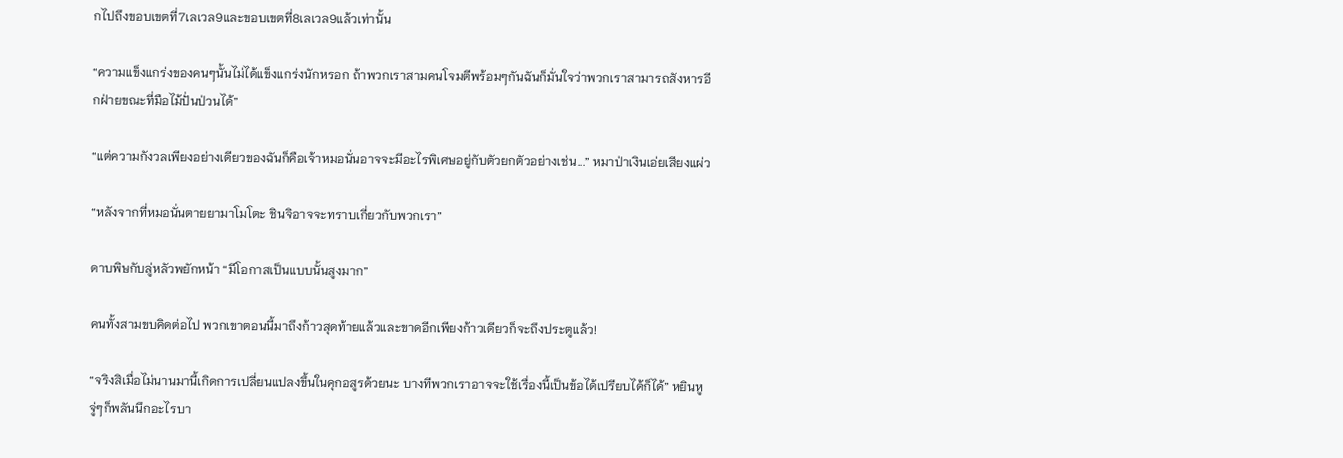กไปถึงขอบเขตที่7เลเวล9และขอบเขตที่8เลเวล9แล้วเท่านั้น

“ความแข็งแกร่งของคนๆนั้นไม่ได้แข็งแกร่งนักหรอก ถ้าพวกเราสามคนโจมตีพร้อมๆกันฉันก็มั่นใจว่าพวกเราสามารถสังหารอีกฝ่ายขณะที่มือไม้ปั่นป่วนได้”

“แต่ความกังวลเพียงอย่างเดียวของฉันก็คือเจ้าหมอนั่นอาจจะมีอะไรพิเศษอยู่กับตัวยกตัวอย่างเช่น...” หมาป่าเงินเอ่ยเสียงแผ่ว

“หลังจากที่หมอนั่นตายยามาโมโตะ ชินจิอาจจะทราบเกี่ยวกับพวกเรา”

ดาบพิษกับลู่หลัวพยักหน้า “มีโอกาสเป็นแบบนั้นสูงมาก”

คนทั้งสามขบคิดต่อไป พวกเขาตอนนี้มาถึงก้าวสุดท้ายแล้วและขาดอีกเพียงก้าวเดียวก็จะถึงประตูแล้ว!

“จริงสิเมื่อไม่นานมานี้เกิดการเปลี่ยนแปลงขึ้นในคุกอสูรด้วยนะ บางทีพวกเราอาจจะใช้เรื่องนี้เป็นข้อได้เปรียบได้ก็ได้” หยินหูจู่ๆก็พลันนึกอะไรบา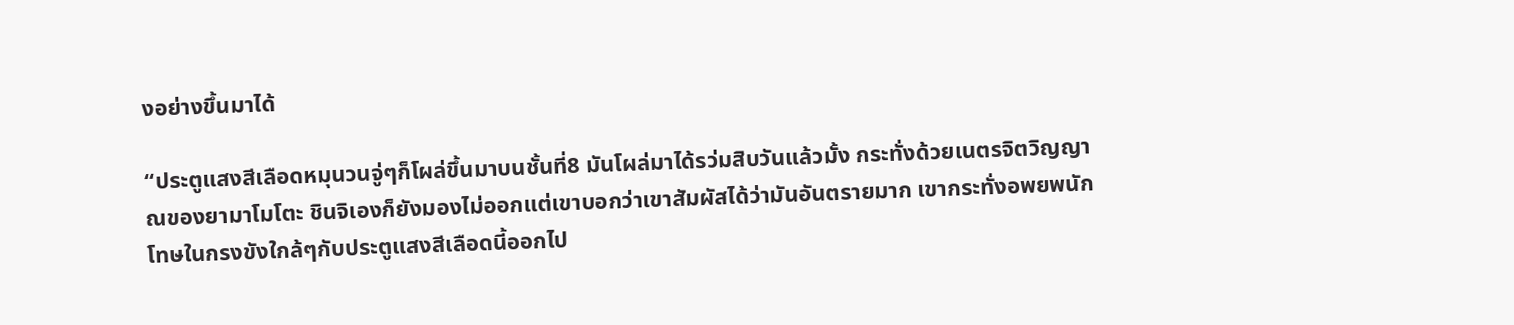งอย่างขึ้นมาได้

“ประตูแสงสีเลือดหมุนวนจู่ๆก็โผล่ขึ้นมาบนชั้นที่8 มันโผล่มาได้รว่มสิบวันแล้วมั้ง กระทั่งด้วยเนตรจิตวิญญาณของยามาโมโตะ ชินจิเองก็ยังมองไม่ออกแต่เขาบอกว่าเขาสัมผัสได้ว่ามันอันตรายมาก เขากระทั่งอพยพนักโทษในกรงขังใกล้ๆกับประตูแสงสีเลือดนี้ออกไป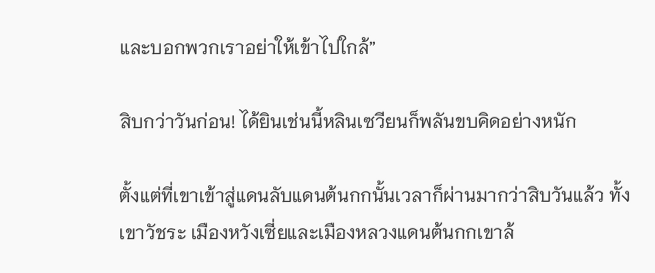และบอกพวกเราอย่าให้เข้าไปใกล้”

สิบกว่าวันก่อน! ได้ยินเช่นนี้หลินเซวียนก็พลันขบคิดอย่างหนัก

ตั้งแต่ที่เขาเข้าสู่แดนลับแดนต้นกกนั้นเวลาก็ผ่านมากว่าสิบวันแล้ว ทั้งเขาวัชระ เมืองหวังเซี่ยและเมืองหลวงแดนต้นกกเขาล้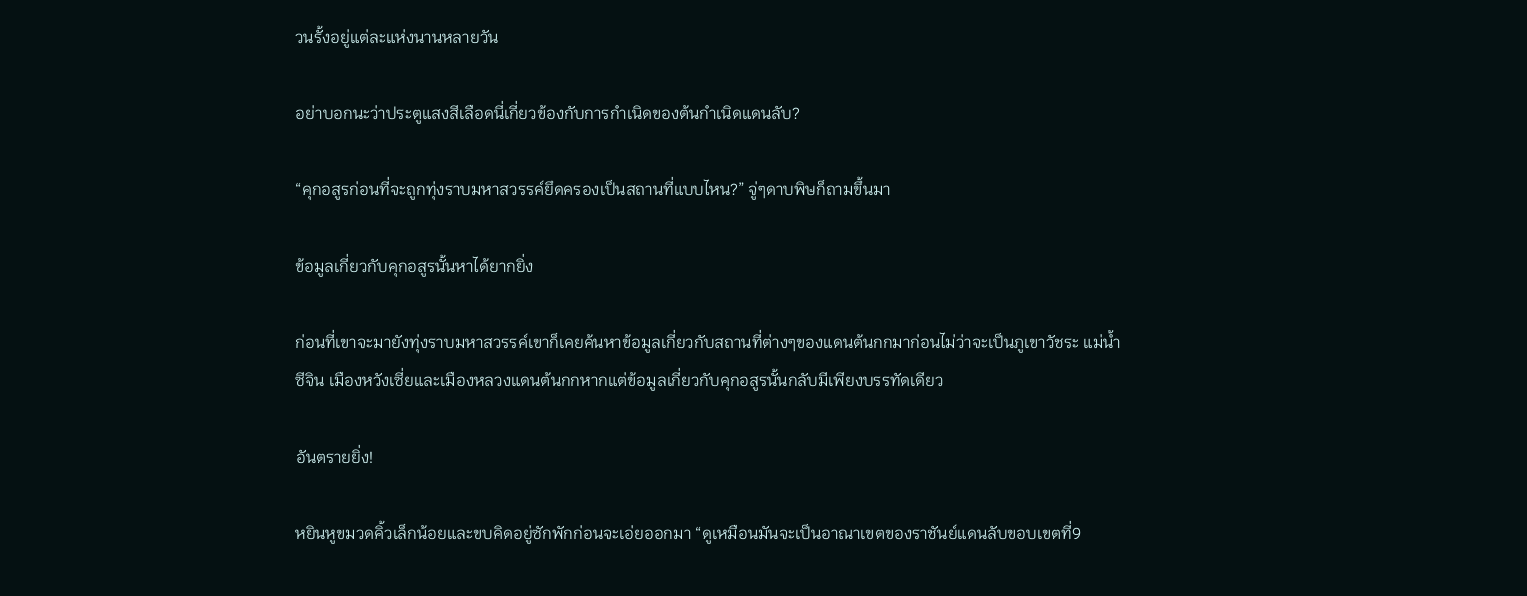วนรั้งอยู่แต่ละแห่งนานหลายวัน

อย่าบอกนะว่าประตูแสงสีเลือดนี่เกี่ยวข้องกับการกำเนิดของต้นกำเนิดแดนลับ?

“คุกอสูรก่อนที่จะถูกทุ่งราบมหาสวรรค์ยึดครองเป็นสถานที่แบบไหน?” จู่ๆดาบพิษก็ถามขึ้นมา

ข้อมูลเกี่ยวกับคุกอสูรนั้นหาได้ยากยิ่ง

ก่อนที่เขาจะมายังทุ่งราบมหาสวรรค์เขาก็เคยค้นหาข้อมูลเกี่ยวกับสถานที่ต่างๆของแดนต้นกกมาก่อนไม่ว่าจะเป็นภูเขาวัชระ แม่น้ำซีจิน เมืองหวังเซี่ยและเมืองหลวงแดนต้นกกหากแต่ข้อมูลเกี่ยวกับคุกอสูรนั้นกลับมีเพียงบรรทัดเดียว

อันตรายยิ่ง!

หยินหูขมวดคิ้วเล็กน้อยและขบคิดอยู่ซักพักก่อนจะเอ่ยออกมา “ดูเหมือนมันจะเป็นอาณาเขตของราชันย์แดนลับขอบเขตที่9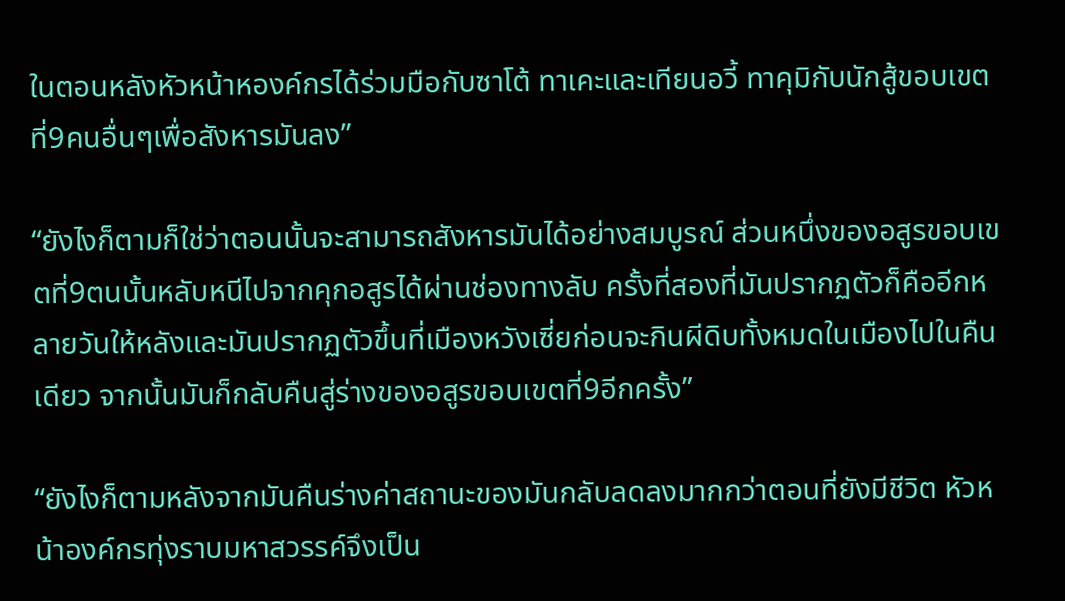ในตอนหลังหัวหน้าหองค์กรได้ร่วมมือกับซาโต้ ทาเคะและเทียนอวี้ ทาคุมิกับนักสู้ขอบเขตที่9คนอื่นๆเพื่อสังหารมันลง”

“ยังไงก็ตามก็ใช่ว่าตอนนั้นจะสามารถสังหารมันได้อย่างสมบูรณ์ ส่วนหนึ่งของอสูรขอบเขตที่9ตนนั้นหลับหนีไปจากคุกอสูรได้ผ่านช่องทางลับ ครั้งที่สองที่มันปรากฏตัวก็คืออีกหลายวันให้หลังและมันปรากฏตัวขึ้นที่เมืองหวังเซี่ยก่อนจะกินผีดิบทั้งหมดในเมืองไปในคืนเดียว จากนั้นมันก็กลับคืนสู่ร่างของอสูรขอบเขตที่9อีกครั้ง”

“ยังไงก็ตามหลังจากมันคืนร่างค่าสถานะของมันกลับลดลงมากกว่าตอนที่ยังมีชีวิต หัวหน้าองค์กรทุ่งราบมหาสวรรค์จึงเป็น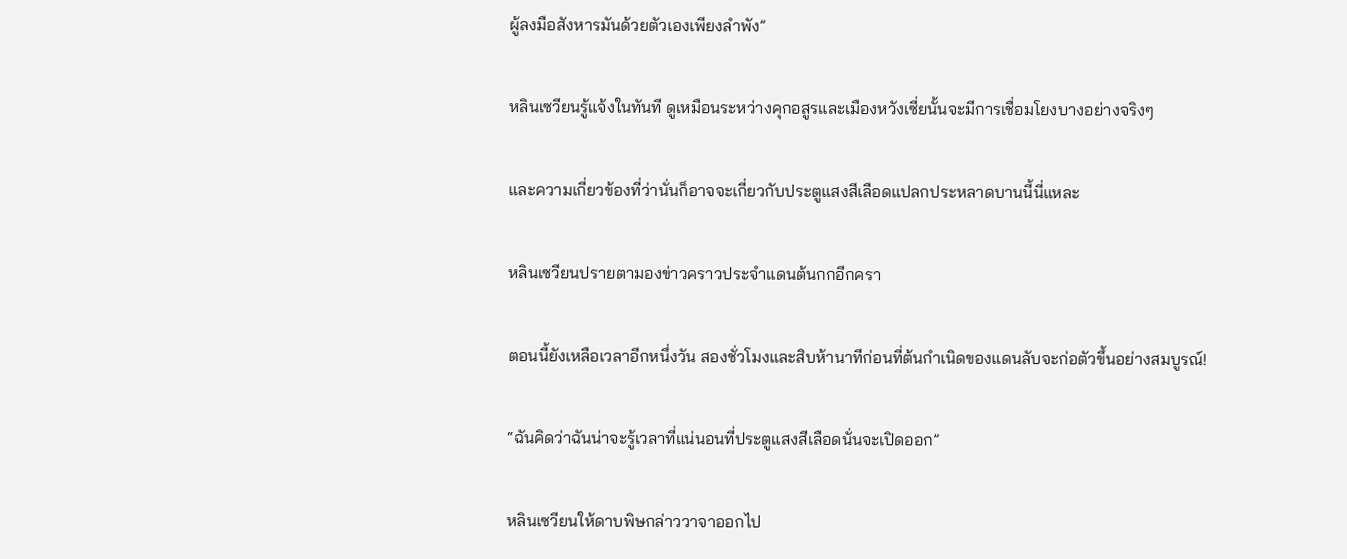ผู้ลงมือสังหารมันด้วยตัวเองเพียงลำพัง”

หลินเซวียนรู้แจ้งในทันที ดูเหมือนระหว่างคุกอสูรและเมืองหวังเซี่ยนั้นจะมีการเชื่อมโยงบางอย่างจริงๆ

และความเกี่ยวข้องที่ว่านั่นก็อาจจะเกี่ยวกับประตูแสงสีเลือดแปลกประหลาดบานนี้นี่แหละ

หลินเซวียนปรายตามองข่าวคราวประจำแดนต้นกกอีกครา

ตอนนี้ยังเหลือเวลาอีกหนึ่งวัน สองชั่วโมงและสิบห้านาทีก่อนที่ต้นกำเนิดของแดนลับจะก่อตัวขึ้นอย่างสมบูรณ์!

“ฉันคิดว่าฉันน่าจะรู้เวลาที่แน่นอนที่ประตูแสงสีเลือดนั่นจะเปิดออก”

หลินเซวียนให้ดาบพิษกล่าววาจาออกไป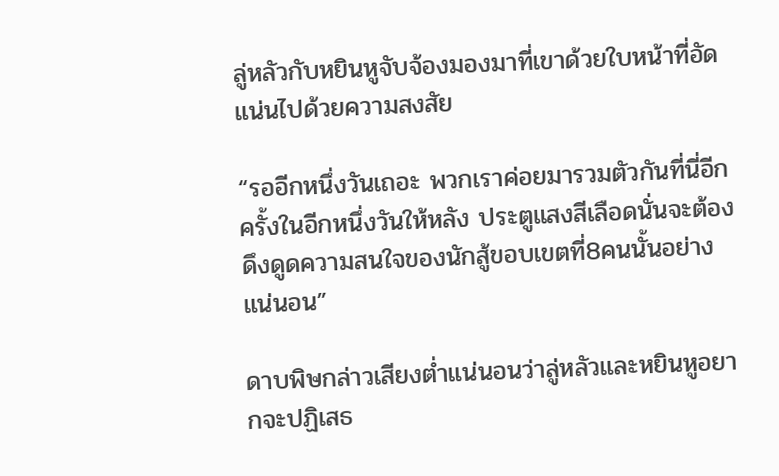ลู่หลัวกับหยินหูจับจ้องมองมาที่เขาด้วยใบหน้าที่อัดแน่นไปด้วยความสงสัย

“รออีกหนึ่งวันเถอะ พวกเราค่อยมารวมตัวกันที่นี่อีกครั้งในอีกหนึ่งวันให้หลัง ประตูแสงสีเลือดนั่นจะต้องดึงดูดความสนใจของนักสู้ขอบเขตที่8คนนั้นอย่างแน่นอน”

ดาบพิษกล่าวเสียงต่ำแน่นอนว่าลู่หลัวและหยินหูอยากจะปฏิเสธ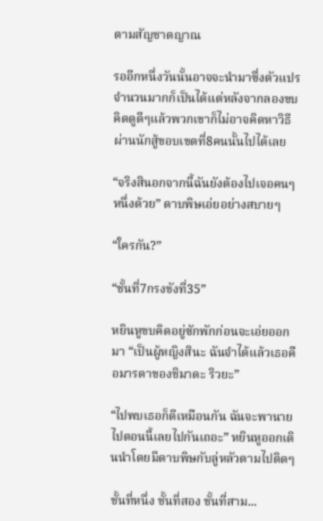ตามสัญชาตญาณ

รออีกหนึ่งวันนั้นอาจจะนำมาซึ่งตัวแปรจำนวนมากก็เป็นได้แต่หลังจากลองขบคิดดูดีๆแล้วพวกเขาก็ไม่อาจคิดหาวิธีผ่านนักสู้ขอบเขตที่8คนนั้นไปได้เลย

“จริงสินอกจากนี้ฉันยังต้องไปเจอคนๆหนึ่งด้วย” ดาบพิษเอ่ยอย่างสบายๆ

“ใครกัน?”

“ชั้นที่7กรงขังที่35”

หยินหูขบคิดอยู่ซักพักก่อนจะเอ่ยออกมา “เป็นผู้หญิงสินะ ฉันจำได้แล้วเธอคือมารดาของชิมาดะ ริวยะ”

“ไปพบเธอก็ดีเหมือนกัน ฉันจะพานายไปตอนนี้เลยไปกันเถอะ” หยินหูออกเดินนำโดยมีดาบพิษกับลู่หลัวตามไปติดๆ

ชั้นที่หนึ่ง ชั้นที่สอง ชั้นที่สาม...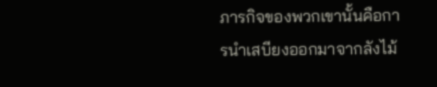ภารกิจของพวกเขานั้นคือการนำเสบียงออกมาจากลังไม้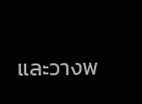และวางพ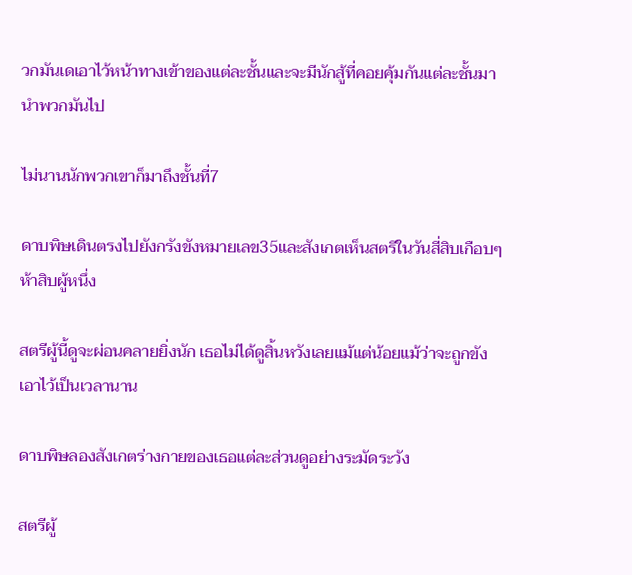วกมันเดเอาไว้หน้าทางเข้าของแต่ละชั้นและจะมีนักสู้ที่คอยคุ้มกันแต่ละชั้นมานำพวกมันไป

ไม่นานนักพวกเขาก็มาถึงชั้นที่7

ดาบพิษเดินตรงไปยังกรังขังหมายเลข35และสังเกตเห็นสตรีในวันสี่สิบเกือบๆห้าสิบผู้หนึ่ง

สตรีผู้นี้ดูจะผ่อนคลายยิ่งนัก เธอไม่ได้ดูสิ้นหวังเลยแม้แต่น้อยแม้ว่าจะถูกขังเอาไว้เป็นเวลานาน

ดาบพิษลองสังเกตร่างกายของเธอแต่ละส่วนดูอย่างระมัดระวัง

สตรีผู้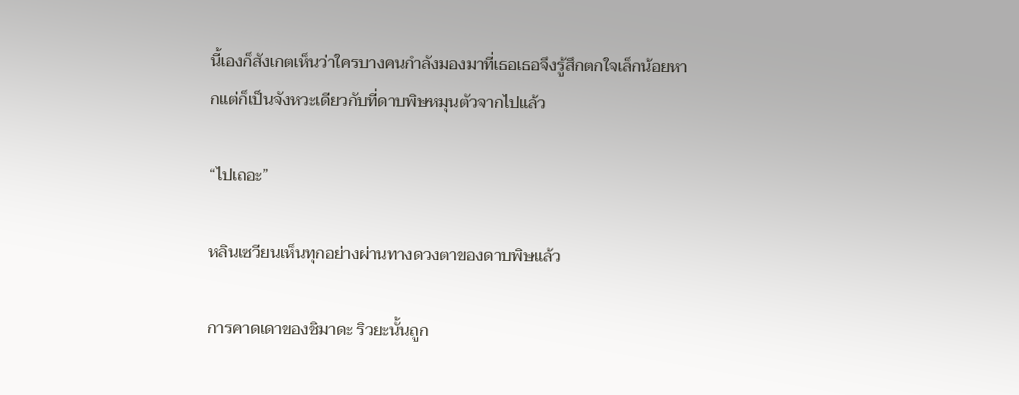นี้เองก็สังเกตเห็นว่าใครบางคนกำลังมองมาที่เธอเธอจึงรู้สึกตกใจเล็กน้อยหากแต่ก็เป็นจังหวะเดียวกับที่ดาบพิษหมุนตัวจากไปแล้ว

“ไปเถอะ”

หลินเซวียนเห็นทุกอย่างผ่านทางดวงตาของดาบพิษแล้ว

การคาดเดาของชิมาดะ ริวยะนั้นถูก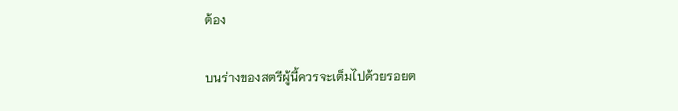ต้อง

บนร่างของสตรีผู้นี้ควรจะเต็มไปด้วยรอยต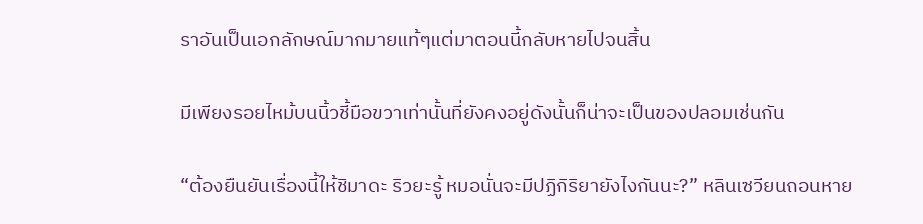ราอันเป็นเอกลักษณ์มากมายแท้ๆแต่มาตอนนี้กลับหายไปจนสิ้น

มีเพียงรอยไหม้บนนิ้วชี้มือขวาเท่านั้นที่ยังคงอยู่ดังนั้นก็น่าจะเป็นของปลอมเช่นกัน

“ต้องยืนยันเรื่องนี้ให้ชิมาดะ ริวยะรู้ หมอนั่นจะมีปฏิกิริยายังไงกันนะ?” หลินเซวียนถอนหาย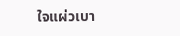ใจแผ่วเบา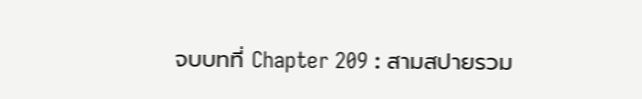จบบทที่ Chapter 209 : สามสปายรวม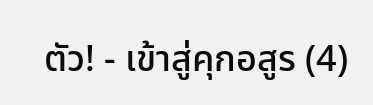ตัว! - เข้าสู่คุกอสูร (4)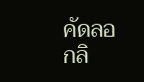คัดลอกลิ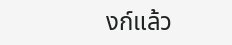งก์แล้ว